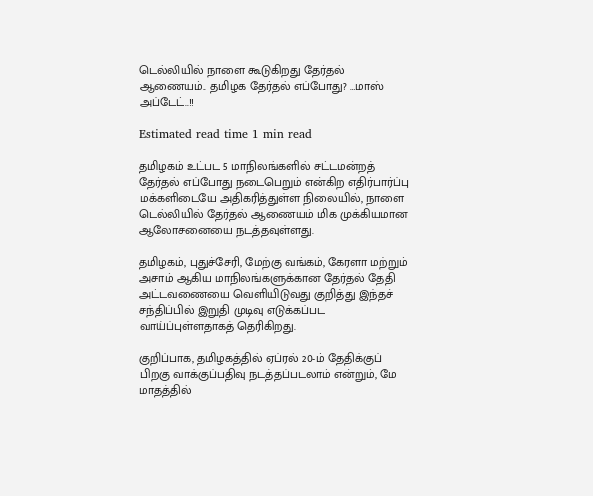டெல்லியில் நாளை கூடுகிறது தேர்தல் ஆணையம்.. தமிழக தேர்தல் எப்போது? …மாஸ் அப்டேட்..!!

Estimated read time 1 min read

தமிழகம் உட்பட 5 மாநிலங்களில் சட்டமன்றத் தேர்தல் எப்போது நடைபெறும் என்கிற எதிர்பார்ப்பு மக்களிடையே அதிகரித்துள்ள நிலையில், நாளை டெல்லியில் தேர்தல் ஆணையம் மிக முக்கியமான ஆலோசனையை நடத்தவுள்ளது.

தமிழகம், புதுச்சேரி, மேற்கு வங்கம், கேரளா மற்றும் அசாம் ஆகிய மாநிலங்களுக்கான தேர்தல் தேதி அட்டவணையை வெளியிடுவது குறித்து இந்தச் சந்திப்பில் இறுதி முடிவு எடுக்கப்பட வாய்ப்புள்ளதாகத் தெரிகிறது.

குறிப்பாக, தமிழகத்தில் ஏப்ரல் 20-ம் தேதிக்குப் பிறகு வாக்குப்பதிவு நடத்தப்படலாம் என்றும், மே மாதத்தில்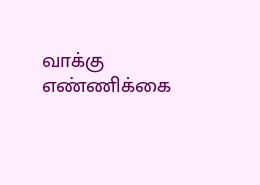வாக்கு எண்ணிக்கை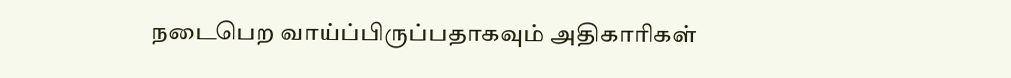நடைபெற வாய்ப்பிருப்பதாகவும் அதிகாரிகள்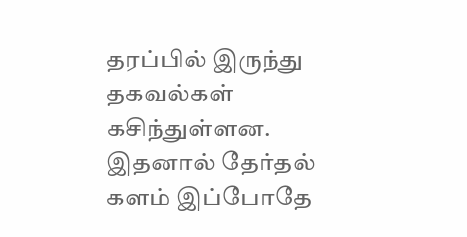தரப்பில் இருந்து தகவல்கள் கசிந்துள்ளன. இதனால் தேர்தல் களம் இப்போதே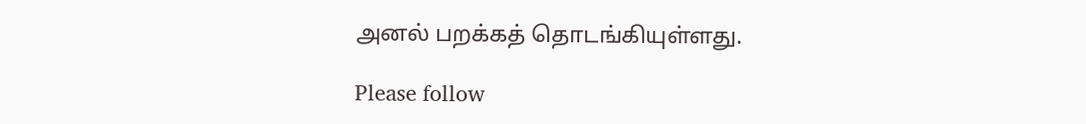அனல் பறக்கத் தொடங்கியுள்ளது.

Please follow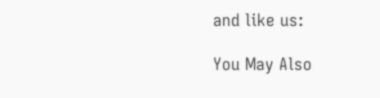and like us:

You May Also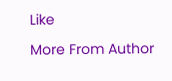Like

More From Author